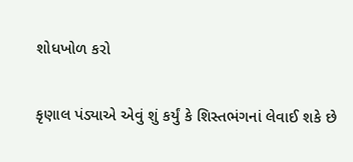શોધખોળ કરો

કૃણાલ પંડ્યાએ એવું શું કર્યું કે શિસ્તભંગનાં લેવાઈ શકે છે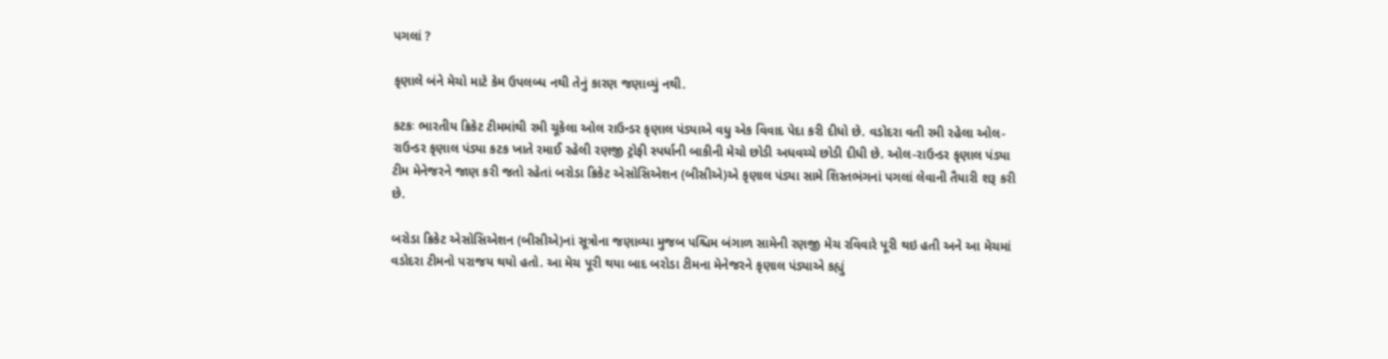પગલાં ?

કૃણાલે બંને મેચો માટે કેમ ઉપલબ્ધ નથી તેનું કારણ જણાવ્યું નથી.

કટકઃ ભારતીય ક્રિકેટ ટીમમાંથી રમી ચૂકેલા ઓલ રાઉન્ડર કૃણાલ પંડ્યાએ વધુ એક વિવાદ પેદા કરી દીધો છે. વડોદરા વતી રમી રહેલા ઓલ-રાઉન્ડર કૃણાલ પંડ્યા કટક ખાતે રમાઈ રહેલી રણજી ટ્રોફી સ્પર્ધાની બાકીની મેચો છોડી અધવચ્ચે છોડી દીધી છે. ઓલ-રાઉન્ડર કૃણાલ પંડ્યા ટીમ મેનેજરને જાણ કરી જતો રહેતાં બરોડા ક્રિકેટ એસોસિએશન (બીસીએ)એ કૃણાલ પંડ્યા સામે શિસ્તભંગનાં પગલાં લેવાની તૈયારી શરૂ કરી છે.

બરોડા ક્રિકેટ એસોસિએશન (બીસીએ)નાં સૂત્રોના જણાવ્યા મુજબ પશ્ચિમ બંગાળ સામેની રણજી મેચ રવિવારે પૂરી થઇ હતી અને આ મેચમાં વડોદરા ટીમનો પરાજય થયો હતો. આ મેચ પૂરી થયા બાદ બરોડા ટીમના મેનેજરને કૃણાલ પંડ્યાએ કહ્યું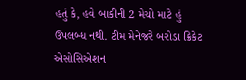હતું કે, હવે બાકીની 2 મેચો માટે હું ઉપલબ્ધ નથી. ટીમ મેનેજરે બરોડા ક્રિકેટ એસોસિએશન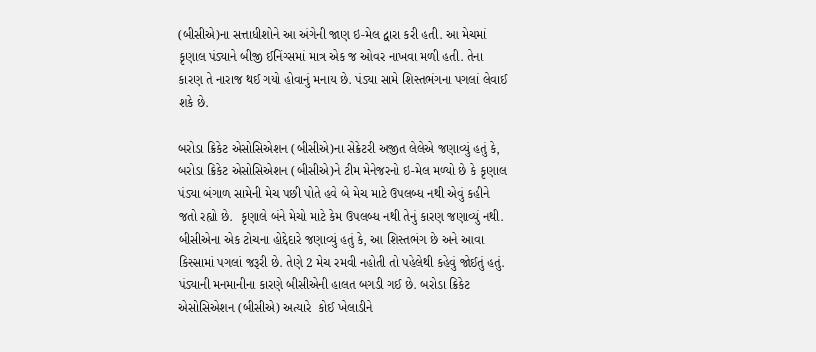(બીસીએ)ના સત્તાધીશોને આ અંગેની જાણ ઇ-મેલ દ્વારા કરી હતી. આ મેચમાં કૃણાલ પંડ્યાને બીજી ઈનિંગ્સમાં માત્ર એક જ ઓવર નાખવા મળી હતી. તેના કારણ તે નારાજ થઈ ગયો હોવાનું મનાય છે. પંડ્યા સામે શિસ્તભંગના પગલાં લેવાઈ શકે છે.

બરોડા ક્રિકેટ એસોસિએશન (બીસીએ)ના સેક્રેટરી અજીત લેલેએ જણાવ્યું હતું કે, બરોડા ક્રિકેટ એસોસિએશન (બીસીએ)ને ટીમ મેનેજરનો ઇ-મેલ મળ્યો છે કે કૃણાલ પંડ્યા બંગાળ સામેની મેચ પછી પોતે હવે બે મેચ માટે ઉપલબ્ધ નથી એવું કહીને જતો રહ્યો છે.  કૃણાલે બંને મેચો માટે કેમ ઉપલબ્ધ નથી તેનું કારણ જણાવ્યું નથી. બીસીએના એક ટોચના હોદ્દેદારે જણાવ્યું હતું કે, આ શિસ્તભંગ છે અને આવા કિસ્સામાં પગલાં જરૂરી છે. તેણે 2 મેચ રમવી નહોતી તો પહેલેથી કહેવું જોઈતું હતું. પંડ્યાની મનમાનીના કારણે બીસીએની હાલત બગડી ગઈ છે. બરોડા ક્રિકેટ એસોસિએશન (બીસીએ) અત્યારે  કોઈ ખેલાડીને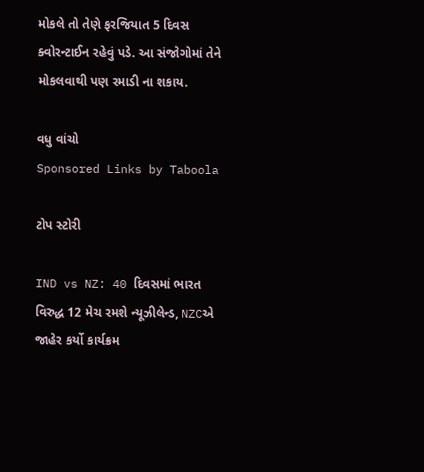મોકલે તો તેણે ફરજિયાત 5 દિવસ ક્વોરન્ટાઈન રહેવું પડે. આ સંજોગોમાં તેને મોકલવાથી પણ રમાડી ના શકાય.

વધુ વાંચો
Sponsored Links by Taboola

ટોપ સ્ટોરી

IND vs NZ: 40 દિવસમાં ભારત વિરુદ્ધ 12 મેચ રમશે ન્યૂઝીલેન્ડ, NZCએ જાહેર કર્યો કાર્યક્રમ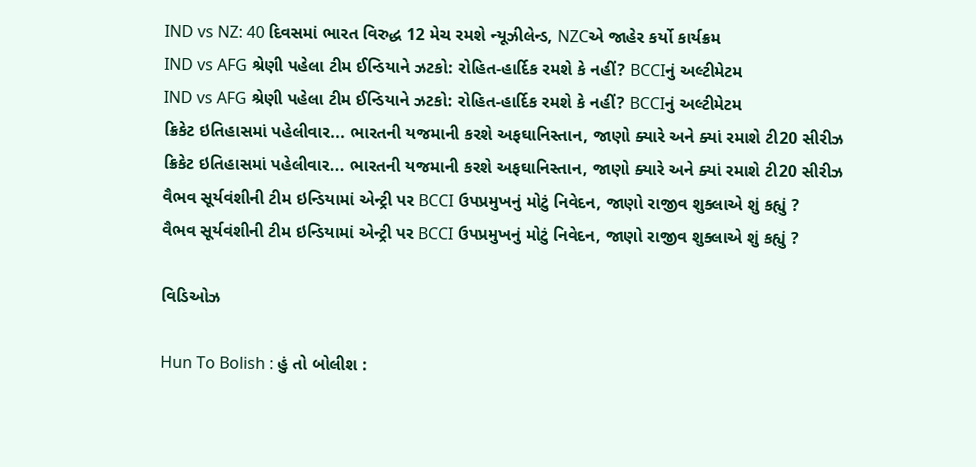IND vs NZ: 40 દિવસમાં ભારત વિરુદ્ધ 12 મેચ રમશે ન્યૂઝીલેન્ડ, NZCએ જાહેર કર્યો કાર્યક્રમ
IND vs AFG શ્રેણી પહેલા ટીમ ઈન્ડિયાને ઝટકો: રોહિત-હાર્દિક રમશે કે નહીં? BCCIનું અલ્ટીમેટમ
IND vs AFG શ્રેણી પહેલા ટીમ ઈન્ડિયાને ઝટકો: રોહિત-હાર્દિક રમશે કે નહીં? BCCIનું અલ્ટીમેટમ
ક્રિકેટ ઇતિહાસમાં પહેલીવાર... ભારતની યજમાની કરશે અફઘાનિસ્તાન, જાણો ક્યારે અને ક્યાં રમાશે ટી20 સીરીઝ
ક્રિકેટ ઇતિહાસમાં પહેલીવાર... ભારતની યજમાની કરશે અફઘાનિસ્તાન, જાણો ક્યારે અને ક્યાં રમાશે ટી20 સીરીઝ
વૈભવ સૂર્યવંશીની ટીમ ઇન્ડિયામાં એન્ટ્રી પર BCCI ઉપપ્રમુખનું મોટું નિવેદન, જાણો રાજીવ શુક્લાએ શું કહ્યું ?
વૈભવ સૂર્યવંશીની ટીમ ઇન્ડિયામાં એન્ટ્રી પર BCCI ઉપપ્રમુખનું મોટું નિવેદન, જાણો રાજીવ શુક્લાએ શું કહ્યું ?

વિડિઓઝ

Hun To Bolish : હું તો બોલીશ :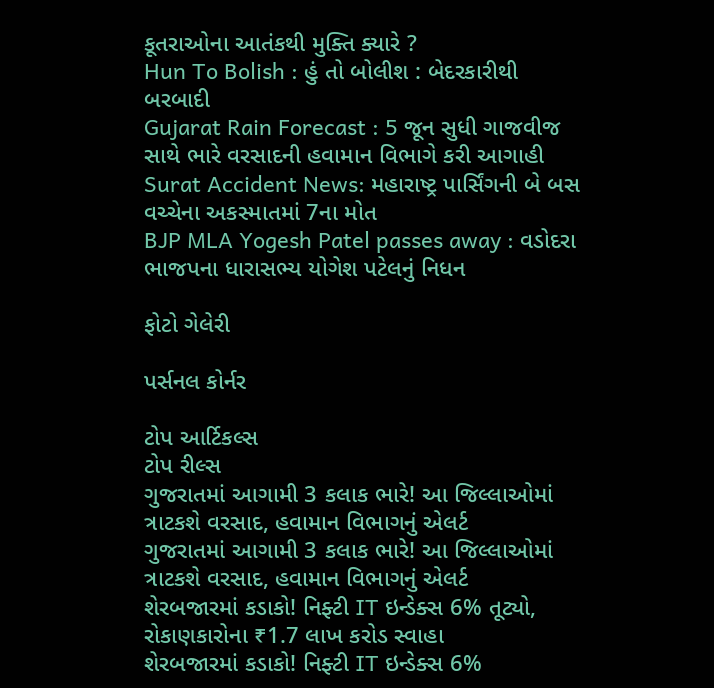કૂતરાઓના આતંકથી મુક્તિ ક્યારે ?
Hun To Bolish : હું તો બોલીશ : બેદરકારીથી બરબાદી
Gujarat Rain Forecast : 5 જૂન સુધી ગાજવીજ સાથે ભારે વરસાદની હવામાન વિભાગે કરી આગાહી
Surat Accident News: મહારાષ્ટ્ર પાર્સિંગની બે બસ વચ્ચેના અકસ્માતમાં 7ના મોત
BJP MLA Yogesh Patel passes away : વડોદરા ભાજપના ધારાસભ્ય યોગેશ પટેલનું નિધન

ફોટો ગેલેરી

પર્સનલ કોર્નર

ટોપ આર્ટિકલ્સ
ટોપ રીલ્સ
ગુજરાતમાં આગામી 3 કલાક ભારે! આ જિલ્લાઓમાં ત્રાટકશે વરસાદ, હવામાન વિભાગનું એલર્ટ
ગુજરાતમાં આગામી 3 કલાક ભારે! આ જિલ્લાઓમાં ત્રાટકશે વરસાદ, હવામાન વિભાગનું એલર્ટ
શેરબજારમાં કડાકો! નિફ્ટી IT ઇન્ડેક્સ 6% તૂટ્યો, રોકાણકારોના ₹1.7 લાખ કરોડ સ્વાહા
શેરબજારમાં કડાકો! નિફ્ટી IT ઇન્ડેક્સ 6%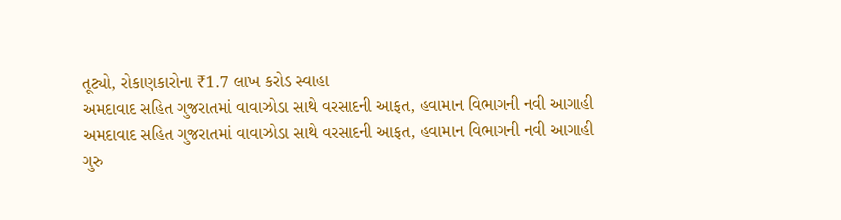તૂટ્યો, રોકાણકારોના ₹1.7 લાખ કરોડ સ્વાહા
અમદાવાદ સહિત ગુજરાતમાં વાવાઝોડા સાથે વરસાદની આફત, હવામાન વિભાગની નવી આગાહી
અમદાવાદ સહિત ગુજરાતમાં વાવાઝોડા સાથે વરસાદની આફત, હવામાન વિભાગની નવી આગાહી
ગુરુ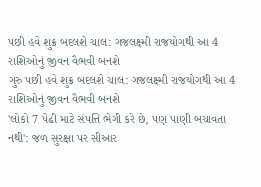પછી હવે શુક્ર બદલશે ચાલ: ગજલક્ષ્મી રાજયોગથી આ 4 રાશિઓનું જીવન વૈભવી બનશે
ગુરુ પછી હવે શુક્ર બદલશે ચાલ: ગજલક્ષ્મી રાજયોગથી આ 4 રાશિઓનું જીવન વૈભવી બનશે
'લોકો 7 પેઢી માટે સંપત્તિ ભેગી કરે છે, પણ પાણી બચાવતા નથી': જળ સુરક્ષા પર સીઆર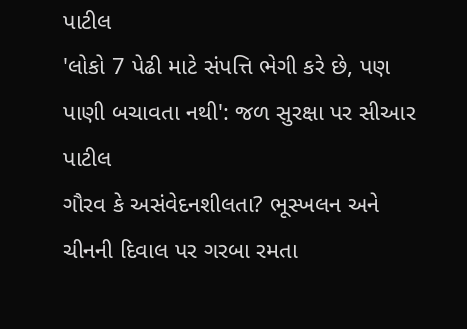પાટીલ
'લોકો 7 પેઢી માટે સંપત્તિ ભેગી કરે છે, પણ પાણી બચાવતા નથી': જળ સુરક્ષા પર સીઆર પાટીલ
ગૌરવ કે અસંવેદનશીલતા? ભૂસ્ખલન અને ચીનની દિવાલ પર ગરબા રમતા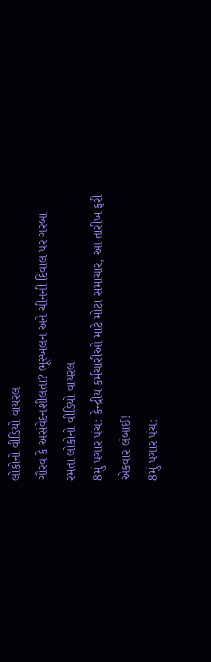લોકોનો વીડિયો વાયરલ
ગૌરવ કે અસંવેદનશીલતા? ભૂસ્ખલન અને ચીનની દિવાલ પર ગરબા રમતા લોકોનો વીડિયો વાયરલ
8મું પગાર પંચ: કેન્દ્રીય કર્મચારીઓ માટે મોટા સમાચાર, આ તારીખ ફરી એકવાર લંબાઈ!
8મું પગાર પંચ: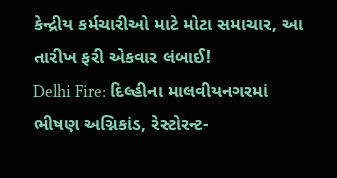કેન્દ્રીય કર્મચારીઓ માટે મોટા સમાચાર, આ તારીખ ફરી એકવાર લંબાઈ!
Delhi Fire: દિલ્હીના માલવીયનગરમાં ભીષણ અગ્નિકાંડ, રેસ્ટોરન્ટ-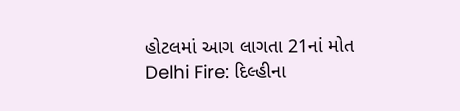હોટલમાં આગ લાગતા 21નાં મોત
Delhi Fire: દિલ્હીના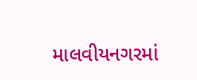માલવીયનગરમાં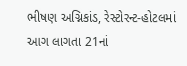ભીષણ અગ્નિકાંડ, રેસ્ટોરન્ટ-હોટલમાં આગ લાગતા 21નાં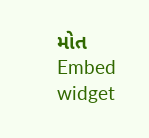મોત
Embed widget